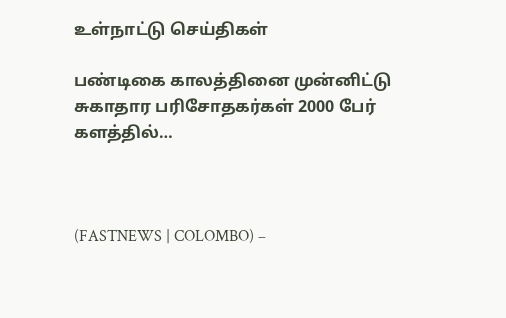உள்நாட்டு செய்திகள்

பண்டிகை காலத்தினை முன்னிட்டு சுகாதார பரிசோதகர்கள் 2000 பேர் களத்தில்…



(FASTNEWS | COLOMBO) –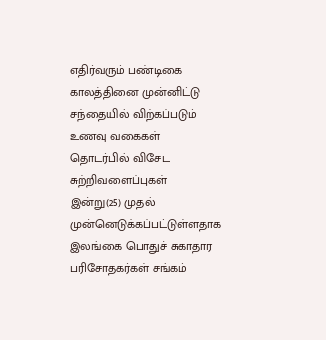எதிர்வரும் பண்டிகை காலத்தினை முன்னிட்டு சந்தையில் விற்கப்படும் உணவு வகைகள் தொடர்பில் விசேட சுற்றிவளைப்புகள் இன்று(25) முதல் முன்னெடுக்கப்பட்டுள்ளதாக இலங்கை பொதுச் சுகாதார பரிசோதகர்கள் சங்கம்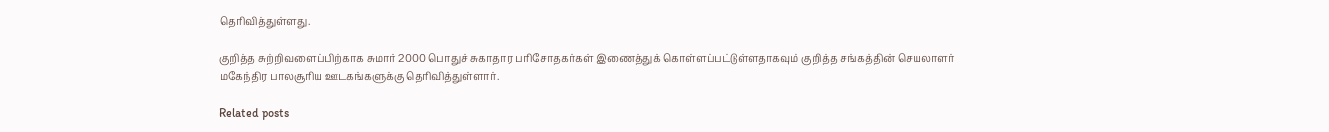தெரிவித்துள்ளது.

குறித்த சுற்றிவளைப்பிற்காக சுமார் 2000 பொதுச் சுகாதார பரிசோதகர்கள் இணைத்துக் கொள்ளப்பட்டுள்ளதாகவும் குறித்த சங்கத்தின் செயலாளர் மகேந்திர பாலசூரிய ஊடகங்களுக்கு தெரிவித்துள்ளார்.

Related posts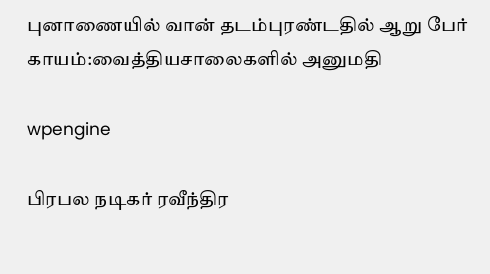புனாணையில் வான் தடம்புரண்டதில் ஆறு பேர் காயம்:வைத்தியசாலைகளில் அனுமதி

wpengine

பிரபல நடிகர் ரவீந்திர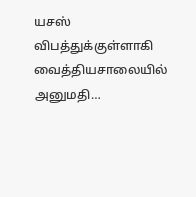யசஸ் விபத்துக்குள்ளாகி வைத்தியசாலையில் அனுமதி…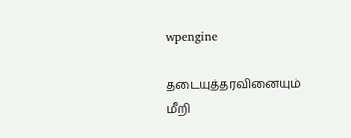wpengine

தடையுத்தரவினையும் மீறி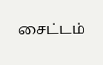சைட்டம்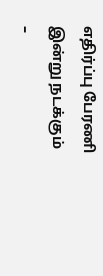எதிர்ப்பு பேரணி இன்று நடக்கும் –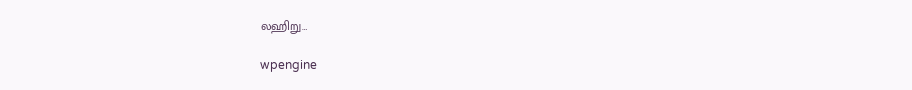லஹிறு…

wpengine